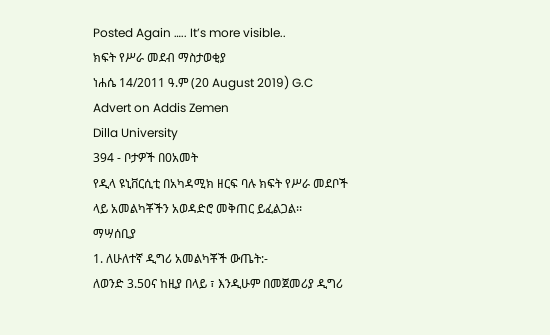Posted Again ….. It’s more visible..
ክፍት የሥራ መደብ ማስታወቂያ
ነሐሴ 14/2011 ዓ.ም (20 August 2019) G.C
Advert on Addis Zemen
Dilla University
394 - ቦታዎች በ0አመት
የዲላ ዩኒቨርሲቲ በአካዳሚክ ዘርፍ ባሉ ክፍት የሥራ መደቦች ላይ አመልካቾችን አወዳድሮ መቅጠር ይፈልጋል፡፡
ማሣሰቢያ
1. ለሁለተኛ ዲግሪ አመልካቾች ውጤት:-
ለወንድ 3.50ና ከዚያ በላይ ፣ እንዲሁም በመጀመሪያ ዲግሪ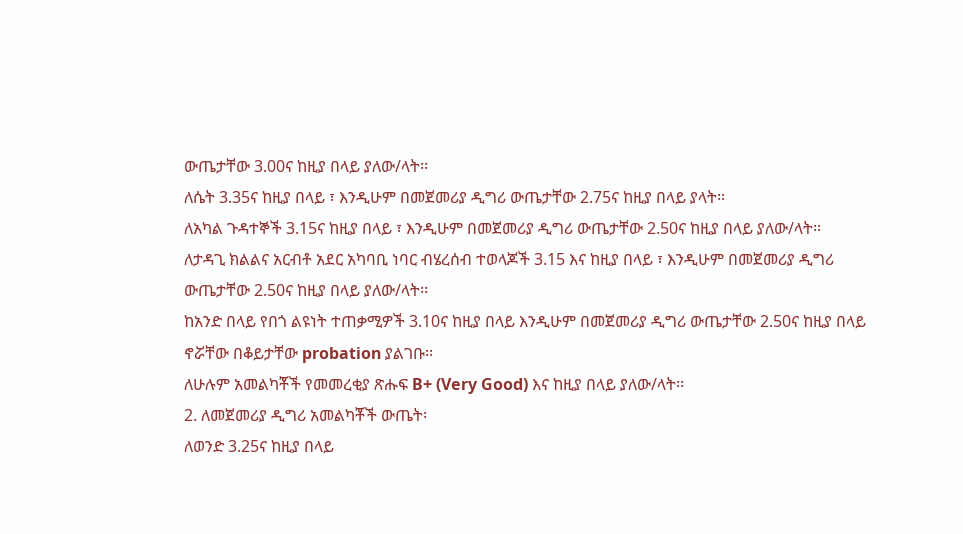ውጤታቸው 3.00ና ከዚያ በላይ ያለው/ላት፡፡
ለሴት 3.35ና ከዚያ በላይ ፣ እንዲሁም በመጀመሪያ ዲግሪ ውጤታቸው 2.75ና ከዚያ በላይ ያላት፡፡
ለአካል ጉዳተኞች 3.15ና ከዚያ በላይ ፣ እንዲሁም በመጀመሪያ ዲግሪ ውጤታቸው 2.50ና ከዚያ በላይ ያለው/ላት፡፡
ለታዳጊ ክልልና አርብቶ አደር አካባቢ ነባር ብሄረሰብ ተወላጆች 3.15 እና ከዚያ በላይ ፣ እንዲሁም በመጀመሪያ ዲግሪ ውጤታቸው 2.50ና ከዚያ በላይ ያለው/ላት፡፡
ከአንድ በላይ የበጎ ልዩነት ተጠቃሚዎች 3.10ና ከዚያ በላይ እንዲሁም በመጀመሪያ ዲግሪ ውጤታቸው 2.50ና ከዚያ በላይ ኖሯቸው በቆይታቸው probation ያልገቡ፡፡
ለሁሉም አመልካቾች የመመረቂያ ጽሑፍ B+ (Very Good) እና ከዚያ በላይ ያለው/ላት፡፡
2. ለመጀመሪያ ዲግሪ አመልካቾች ውጤት፡
ለወንድ 3.25ና ከዚያ በላይ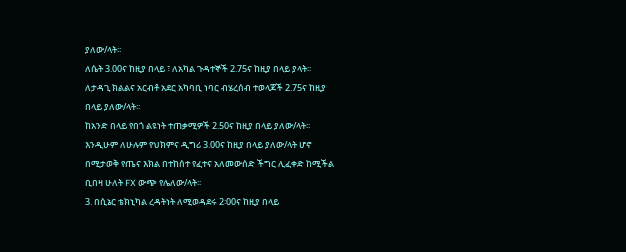ያለው/ላት፡፡
ለሴት 3.00ና ከዚያ በላይ ፣ ለአካል ጉዳተኞች 2.75ና ከዚያ በላይ ያላት፡፡
ለታዳጊ ክልልና አርብቶ አደር አካባቢ ነባር ብሄረሰብ ተወላጆች 2.75ና ከዚያ በላይ ያለው/ላት፡፡
ከአንድ በላይ የበጎ ልዩነት ተጠቃሚዎች 2.50ና ከዚያ በላይ ያለው/ላት፡፡
እንዲሁም ለሁሉም የህክምና ዲግሪ 3.00ና ከዚያ በላይ ያለው/ላት ሆኖ በሚታወቅ የጤና እክል በተከሰተ የፈተና አለመውሰድ ችግር ሊፈቀድ ከሚችል ቢበዛ ሁለት FX ውጭ የሌለው/ላት፡፡
3. በሲኔር ቴክኒካል ረዳትነት ለሚወዳደሩ 2፡00ና ከዚያ በላይ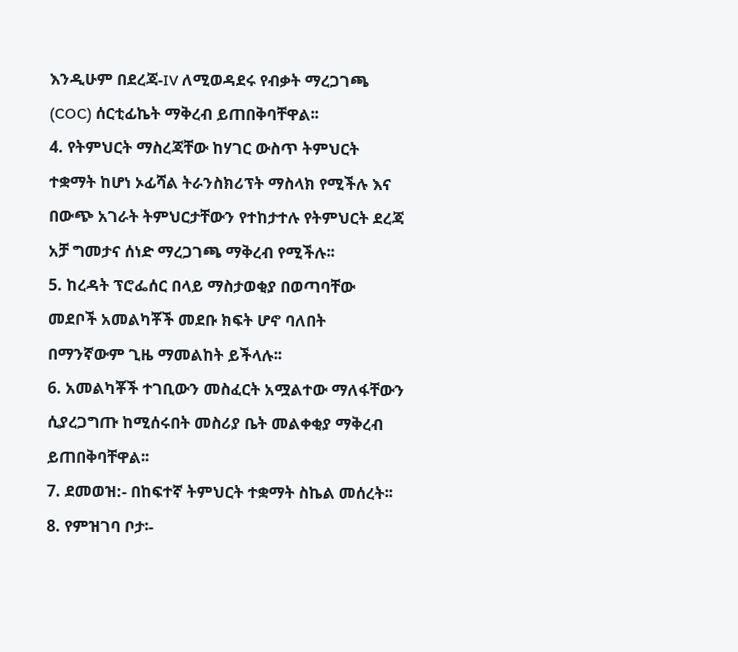እንዲሁም በደረጃ-IV ለሚወዳደሩ የብቃት ማረጋገጫ (COC) ሰርቲፊኬት ማቅረብ ይጠበቅባቸዋል፡፡
4. የትምህርት ማስረጃቸው ከሃገር ውስጥ ትምህርት ተቋማት ከሆነ ኦፊሻል ትራንስክሪፕት ማስላክ የሚችሉ እና በውጭ አገራት ትምህርታቸውን የተከታተሉ የትምህርት ደረጃ አቻ ግመታና ሰነድ ማረጋገጫ ማቅረብ የሚችሉ፡፡
5. ከረዳት ፕሮፌሰር በላይ ማስታወቂያ በወጣባቸው መደቦች አመልካቾች መደቡ ክፍት ሆኖ ባለበት በማንኛውም ጊዜ ማመልከት ይችላሉ፡፡
6. አመልካቾች ተገቢውን መስፈርት አሟልተው ማለፋቸውን ሲያረጋግጡ ከሚሰሩበት መስሪያ ቤት መልቀቂያ ማቅረብ ይጠበቅባቸዋል፡፡
7. ደመወዝ:- በከፍተኛ ትምህርት ተቋማት ስኬል መሰረት፡፡
8. የምዝገባ ቦታ፡-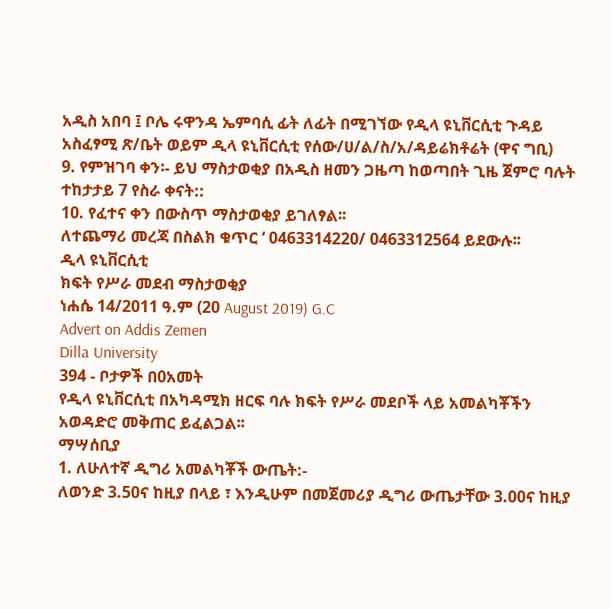አዲስ አበባ ፤ ቦሌ ሩዋንዳ ኤምባሲ ፊት ለፊት በሚገኘው የዲላ ዩኒቨርሲቲ ጉዳይ አስፈፃሚ ጽ/ቤት ወይም ዲላ ዩኒቨርሲቲ የሰው/ሀ/ል/ስ/አ/ዳይሬክቶሬት (ዋና ግቢ)
9. የምዝገባ ቀን፡- ይህ ማስታወቂያ በአዲስ ዘመን ጋዜጣ ከወጣበት ጊዜ ጀምሮ ባሉት ተከታታይ 7 የስራ ቀናት::
10. የፈተና ቀን በውስጥ ማስታወቂያ ይገለፃል፡፡
ለተጨማሪ መረጃ በስልክ ቁጥር ‘ 0463314220/ 0463312564 ይደውሉ፡፡
ዲላ ዩኒቨርሲቲ
ክፍት የሥራ መደብ ማስታወቂያ
ነሐሴ 14/2011 ዓ.ም (20 August 2019) G.C
Advert on Addis Zemen
Dilla University
394 - ቦታዎች በ0አመት
የዲላ ዩኒቨርሲቲ በአካዳሚክ ዘርፍ ባሉ ክፍት የሥራ መደቦች ላይ አመልካቾችን አወዳድሮ መቅጠር ይፈልጋል፡፡
ማሣሰቢያ
1. ለሁለተኛ ዲግሪ አመልካቾች ውጤት:-
ለወንድ 3.50ና ከዚያ በላይ ፣ እንዲሁም በመጀመሪያ ዲግሪ ውጤታቸው 3.00ና ከዚያ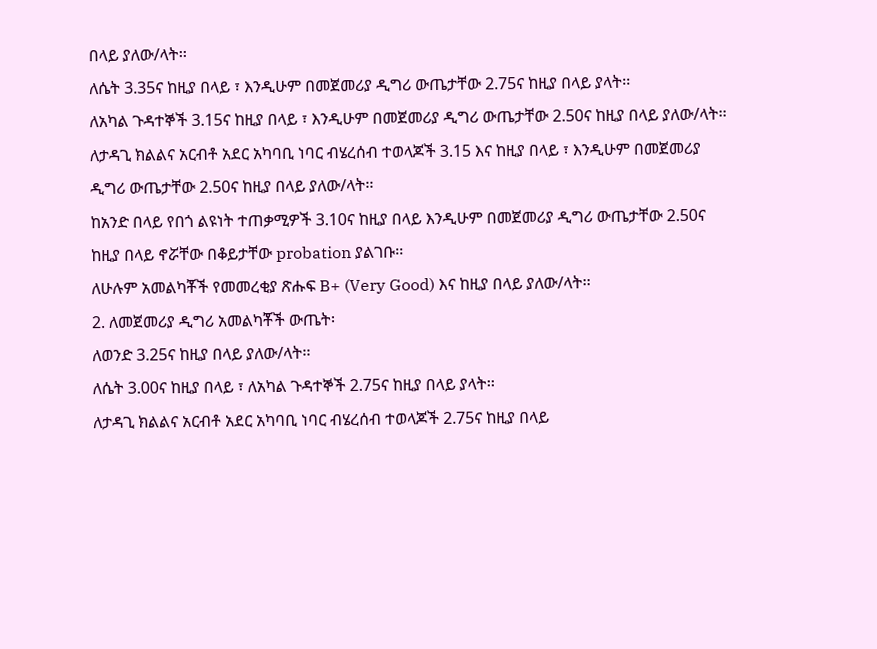በላይ ያለው/ላት፡፡
ለሴት 3.35ና ከዚያ በላይ ፣ እንዲሁም በመጀመሪያ ዲግሪ ውጤታቸው 2.75ና ከዚያ በላይ ያላት፡፡
ለአካል ጉዳተኞች 3.15ና ከዚያ በላይ ፣ እንዲሁም በመጀመሪያ ዲግሪ ውጤታቸው 2.50ና ከዚያ በላይ ያለው/ላት፡፡
ለታዳጊ ክልልና አርብቶ አደር አካባቢ ነባር ብሄረሰብ ተወላጆች 3.15 እና ከዚያ በላይ ፣ እንዲሁም በመጀመሪያ ዲግሪ ውጤታቸው 2.50ና ከዚያ በላይ ያለው/ላት፡፡
ከአንድ በላይ የበጎ ልዩነት ተጠቃሚዎች 3.10ና ከዚያ በላይ እንዲሁም በመጀመሪያ ዲግሪ ውጤታቸው 2.50ና ከዚያ በላይ ኖሯቸው በቆይታቸው probation ያልገቡ፡፡
ለሁሉም አመልካቾች የመመረቂያ ጽሑፍ B+ (Very Good) እና ከዚያ በላይ ያለው/ላት፡፡
2. ለመጀመሪያ ዲግሪ አመልካቾች ውጤት፡
ለወንድ 3.25ና ከዚያ በላይ ያለው/ላት፡፡
ለሴት 3.00ና ከዚያ በላይ ፣ ለአካል ጉዳተኞች 2.75ና ከዚያ በላይ ያላት፡፡
ለታዳጊ ክልልና አርብቶ አደር አካባቢ ነባር ብሄረሰብ ተወላጆች 2.75ና ከዚያ በላይ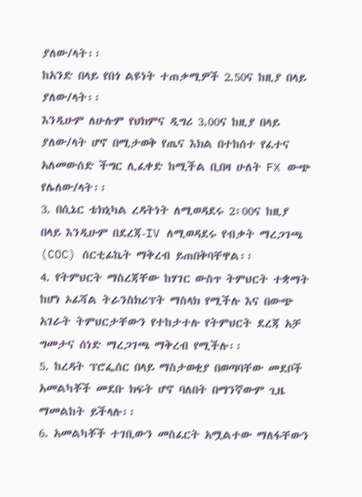ያለው/ላት፡፡
ከአንድ በላይ የበጎ ልዩነት ተጠቃሚዎች 2.50ና ከዚያ በላይ ያለው/ላት፡፡
እንዲሁም ለሁሉም የህክምና ዲግሪ 3.00ና ከዚያ በላይ ያለው/ላት ሆኖ በሚታወቅ የጤና እክል በተከሰተ የፈተና አለመውሰድ ችግር ሊፈቀድ ከሚችል ቢበዛ ሁለት FX ውጭ የሌለው/ላት፡፡
3. በሲኔር ቴክኒካል ረዳትነት ለሚወዳደሩ 2፡00ና ከዚያ በላይ እንዲሁም በደረጃ-IV ለሚወዳደሩ የብቃት ማረጋገጫ (COC) ሰርቲፊኬት ማቅረብ ይጠበቅባቸዋል፡፡
4. የትምህርት ማስረጃቸው ከሃገር ውስጥ ትምህርት ተቋማት ከሆነ ኦፊሻል ትራንስክሪፕት ማስላክ የሚችሉ እና በውጭ አገራት ትምህርታቸውን የተከታተሉ የትምህርት ደረጃ አቻ ግመታና ሰነድ ማረጋገጫ ማቅረብ የሚችሉ፡፡
5. ከረዳት ፕሮፌሰር በላይ ማስታወቂያ በወጣባቸው መደቦች አመልካቾች መደቡ ክፍት ሆኖ ባለበት በማንኛውም ጊዜ ማመልከት ይችላሉ፡፡
6. አመልካቾች ተገቢውን መስፈርት አሟልተው ማለፋቸውን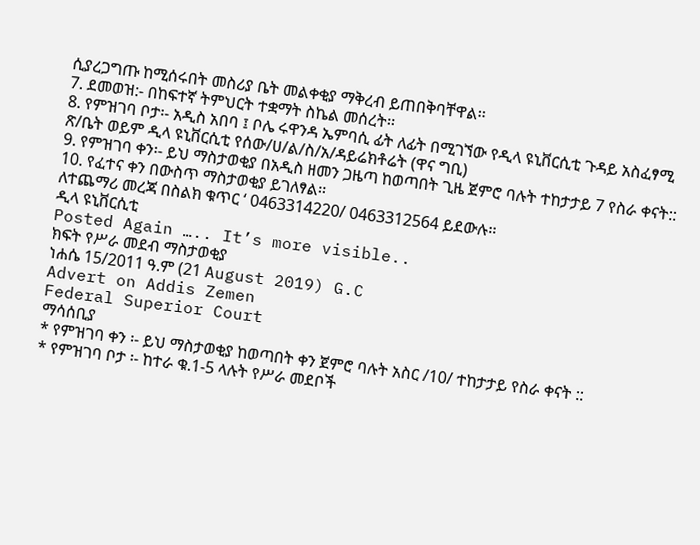ሲያረጋግጡ ከሚሰሩበት መስሪያ ቤት መልቀቂያ ማቅረብ ይጠበቅባቸዋል፡፡
7. ደመወዝ:- በከፍተኛ ትምህርት ተቋማት ስኬል መሰረት፡፡
8. የምዝገባ ቦታ፡- አዲስ አበባ ፤ ቦሌ ሩዋንዳ ኤምባሲ ፊት ለፊት በሚገኘው የዲላ ዩኒቨርሲቲ ጉዳይ አስፈፃሚ ጽ/ቤት ወይም ዲላ ዩኒቨርሲቲ የሰው/ሀ/ል/ስ/አ/ዳይሬክቶሬት (ዋና ግቢ)
9. የምዝገባ ቀን፡- ይህ ማስታወቂያ በአዲስ ዘመን ጋዜጣ ከወጣበት ጊዜ ጀምሮ ባሉት ተከታታይ 7 የስራ ቀናት::
10. የፈተና ቀን በውስጥ ማስታወቂያ ይገለፃል፡፡
ለተጨማሪ መረጃ በስልክ ቁጥር ‘ 0463314220/ 0463312564 ይደውሉ፡፡
ዲላ ዩኒቨርሲቲ
Posted Again ….. It’s more visible..
ክፍት የሥራ መደብ ማስታወቂያ
ነሐሴ 15/2011 ዓ.ም (21 August 2019) G.C
Advert on Addis Zemen
Federal Superior Court
ማሳሰቢያ
* የምዝገባ ቀን ፡- ይህ ማስታወቂያ ከወጣበት ቀን ጀምሮ ባሉት አስር /10/ ተከታታይ የስራ ቀናት ::
* የምዝገባ ቦታ ፡- ከተራ ቁ.1-5 ላሉት የሥራ መደቦች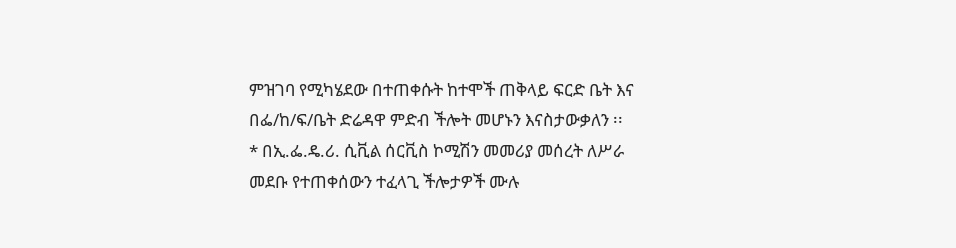ምዝገባ የሚካሄደው በተጠቀሱት ከተሞች ጠቅላይ ፍርድ ቤት እና በፌ/ከ/ፍ/ቤት ድሬዳዋ ምድብ ችሎት መሆኑን እናስታውቃለን ፡፡
* በኢ.ፌ.ዴ.ሪ. ሲቪል ሰርቪስ ኮሚሽን መመሪያ መሰረት ለሥራ መደቡ የተጠቀሰውን ተፈላጊ ችሎታዎች ሙሉ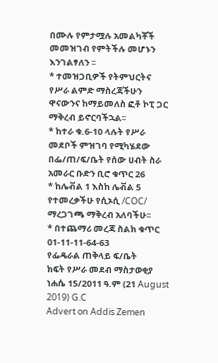በሙሉ የምታሟሉ አመልካቾች መመዝገብ የምትችሉ መሆኑን እንገልፃለን ፡፡
* ተመዝጋቢዎች የትምህርትና የሥራ ልምድ ማስረጃችሁን ዋናውንና ከማይመለስ ፎቶ ኮፒ ጋር ማቅረብ ይኖርባችኋል፡፡
* ከተራ ቁ.6-10 ላሉት የሥራ መደቦች ምዝገባ የሚካሄደው በፌ/ጠ/ፍ/ቤት የሰው ሀብት ስራ አመራር ቡድን ቢሮ ቁጥር 26
* ከሌቭል 1 እስከ ሌቭል 5 የተመረቃችሁ የሲኦሲ /COC/ ማረጋገጫ ማቅረብ አለባችሁ፡፡
* በተጨማሪ መረጃ ስልክ ቁጥር 01-11-11-64-63
የፌዴራል ጠቅላይ ፍ/ቤት
ክፍት የሥራ መደብ ማስታወቂያ
ነሐሴ 15/2011 ዓ.ም (21 August 2019) G.C
Advert on Addis Zemen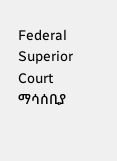Federal Superior Court
ማሳሰቢያ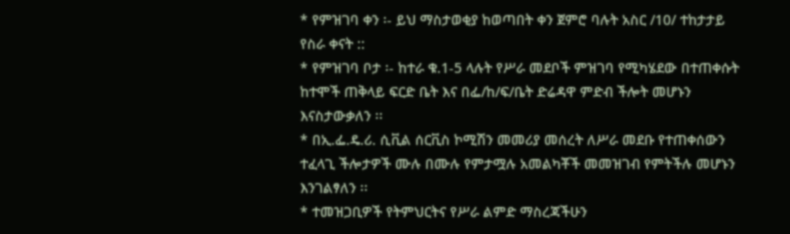* የምዝገባ ቀን ፡- ይህ ማስታወቂያ ከወጣበት ቀን ጀምሮ ባሉት አስር /10/ ተከታታይ የስራ ቀናት ::
* የምዝገባ ቦታ ፡- ከተራ ቁ.1-5 ላሉት የሥራ መደቦች ምዝገባ የሚካሄደው በተጠቀሱት ከተሞች ጠቅላይ ፍርድ ቤት እና በፌ/ከ/ፍ/ቤት ድሬዳዋ ምድብ ችሎት መሆኑን እናስታውቃለን ፡፡
* በኢ.ፌ.ዴ.ሪ. ሲቪል ሰርቪስ ኮሚሽን መመሪያ መሰረት ለሥራ መደቡ የተጠቀሰውን ተፈላጊ ችሎታዎች ሙሉ በሙሉ የምታሟሉ አመልካቾች መመዝገብ የምትችሉ መሆኑን እንገልፃለን ፡፡
* ተመዝጋቢዎች የትምህርትና የሥራ ልምድ ማስረጃችሁን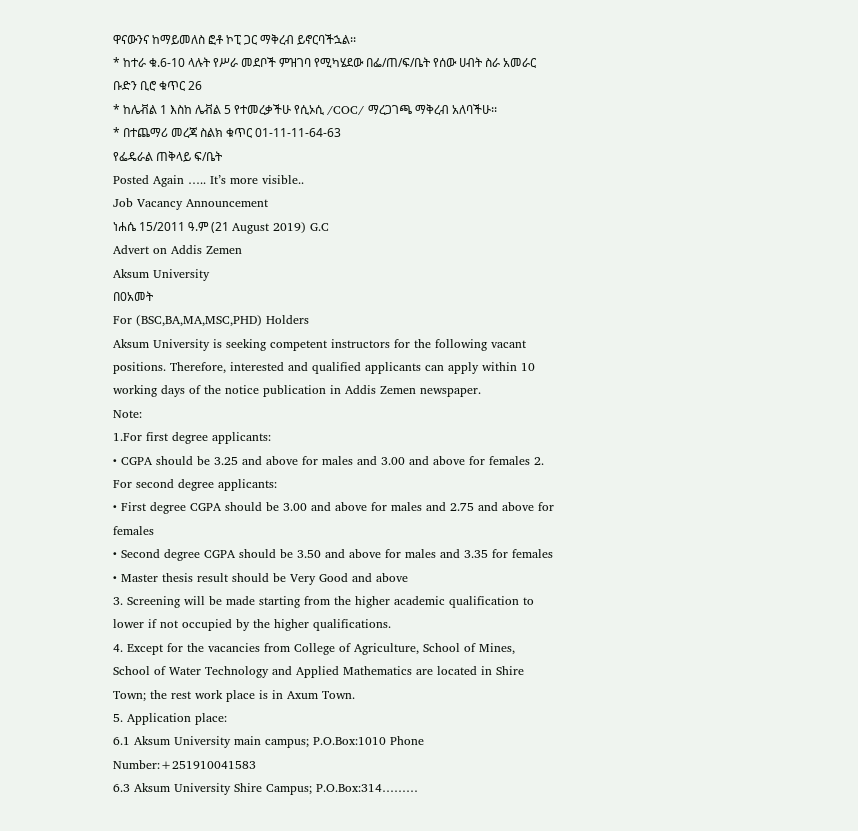ዋናውንና ከማይመለስ ፎቶ ኮፒ ጋር ማቅረብ ይኖርባችኋል፡፡
* ከተራ ቁ.6-10 ላሉት የሥራ መደቦች ምዝገባ የሚካሄደው በፌ/ጠ/ፍ/ቤት የሰው ሀብት ስራ አመራር ቡድን ቢሮ ቁጥር 26
* ከሌቭል 1 እስከ ሌቭል 5 የተመረቃችሁ የሲኦሲ /COC/ ማረጋገጫ ማቅረብ አለባችሁ፡፡
* በተጨማሪ መረጃ ስልክ ቁጥር 01-11-11-64-63
የፌዴራል ጠቅላይ ፍ/ቤት
Posted Again ….. It’s more visible..
Job Vacancy Announcement
ነሐሴ 15/2011 ዓ.ም (21 August 2019) G.C
Advert on Addis Zemen
Aksum University
በ0አመት
For (BSC,BA,MA,MSC,PHD) Holders
Aksum University is seeking competent instructors for the following vacant positions. Therefore, interested and qualified applicants can apply within 10 working days of the notice publication in Addis Zemen newspaper.
Note:
1.For first degree applicants:
• CGPA should be 3.25 and above for males and 3.00 and above for females 2. For second degree applicants:
• First degree CGPA should be 3.00 and above for males and 2.75 and above for females
• Second degree CGPA should be 3.50 and above for males and 3.35 for females
• Master thesis result should be Very Good and above
3. Screening will be made starting from the higher academic qualification to lower if not occupied by the higher qualifications.
4. Except for the vacancies from College of Agriculture, School of Mines, School of Water Technology and Applied Mathematics are located in Shire Town; the rest work place is in Axum Town.
5. Application place:
6.1 Aksum University main campus; P.O.Box:1010 Phone Number:+251910041583
6.3 Aksum University Shire Campus; P.O.Box:314………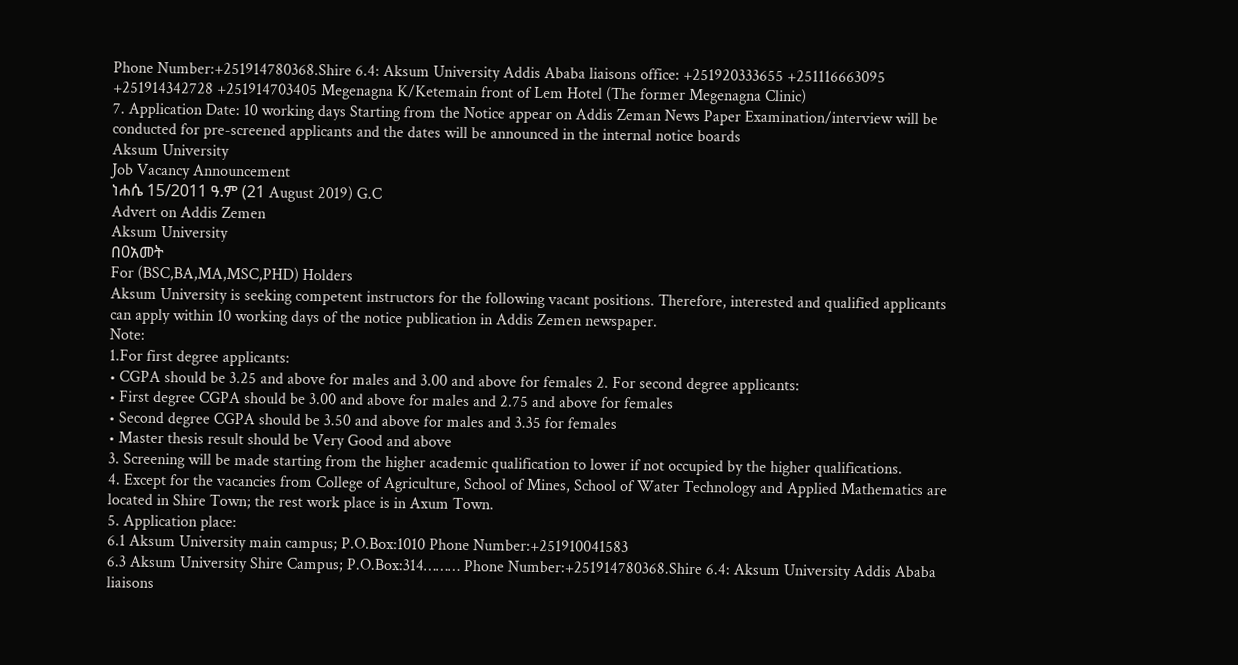Phone Number:+251914780368.Shire 6.4: Aksum University Addis Ababa liaisons office: +251920333655 +251116663095 +251914342728 +251914703405 Megenagna K/Ketemain front of Lem Hotel (The former Megenagna Clinic)
7. Application Date: 10 working days Starting from the Notice appear on Addis Zeman News Paper Examination/interview will be conducted for pre-screened applicants and the dates will be announced in the internal notice boards
Aksum University
Job Vacancy Announcement
ነሐሴ 15/2011 ዓ.ም (21 August 2019) G.C
Advert on Addis Zemen
Aksum University
በ0አመት
For (BSC,BA,MA,MSC,PHD) Holders
Aksum University is seeking competent instructors for the following vacant positions. Therefore, interested and qualified applicants can apply within 10 working days of the notice publication in Addis Zemen newspaper.
Note:
1.For first degree applicants:
• CGPA should be 3.25 and above for males and 3.00 and above for females 2. For second degree applicants:
• First degree CGPA should be 3.00 and above for males and 2.75 and above for females
• Second degree CGPA should be 3.50 and above for males and 3.35 for females
• Master thesis result should be Very Good and above
3. Screening will be made starting from the higher academic qualification to lower if not occupied by the higher qualifications.
4. Except for the vacancies from College of Agriculture, School of Mines, School of Water Technology and Applied Mathematics are located in Shire Town; the rest work place is in Axum Town.
5. Application place:
6.1 Aksum University main campus; P.O.Box:1010 Phone Number:+251910041583
6.3 Aksum University Shire Campus; P.O.Box:314……… Phone Number:+251914780368.Shire 6.4: Aksum University Addis Ababa liaisons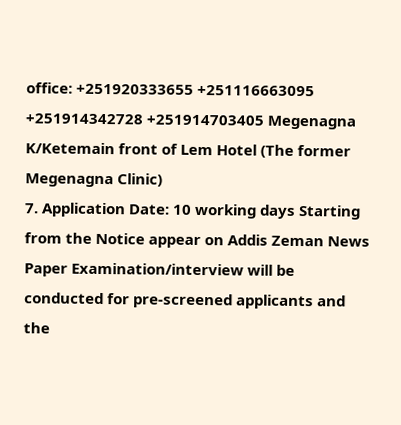office: +251920333655 +251116663095 +251914342728 +251914703405 Megenagna K/Ketemain front of Lem Hotel (The former Megenagna Clinic)
7. Application Date: 10 working days Starting from the Notice appear on Addis Zeman News Paper Examination/interview will be conducted for pre-screened applicants and the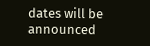dates will be announced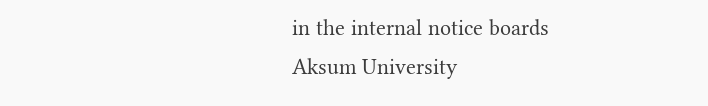in the internal notice boards
Aksum University